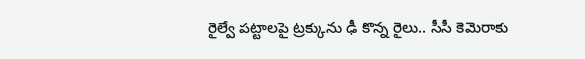రైల్వే పట్టాలపై ట్రక్కును ఢీ కొన్న రైలు.. సీసీ కెమెరాకు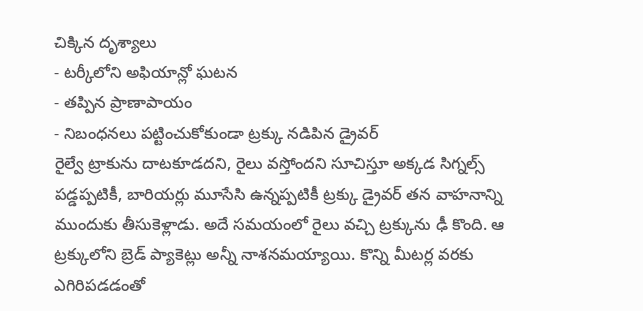చిక్కిన దృశ్యాలు
- టర్కీలోని అఫియాన్లో ఘటన
- తప్పిన ప్రాణాపాయం
- నిబంధనలు పట్టించుకోకుండా ట్రక్కు నడిపిన డ్రైవర్
రైల్వే ట్రాకును దాటకూడదని, రైలు వస్తోందని సూచిస్తూ అక్కడ సిగ్నల్స్ పడ్డప్పటికీ, బారియర్లు మూసేసి ఉన్నప్పటికీ ట్రక్కు డ్రైవర్ తన వాహనాన్ని ముందుకు తీసుకెళ్లాడు. అదే సమయంలో రైలు వచ్చి ట్రక్కును ఢీ కొంది. ఆ ట్రక్కులోని బ్రెడ్ ప్యాకెట్లు అన్నీ నాశనమయ్యాయి. కొన్ని మీటర్ల వరకు ఎగిరిపడడంతో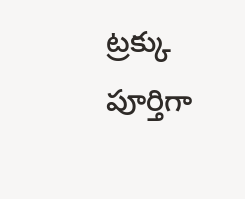ట్రక్కు పూర్తిగా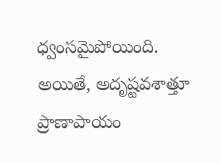ధ్వంసమైపోయింది. అయితే, అదృష్టవశాత్తూ ప్రాణాపాయం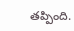తప్పింది.